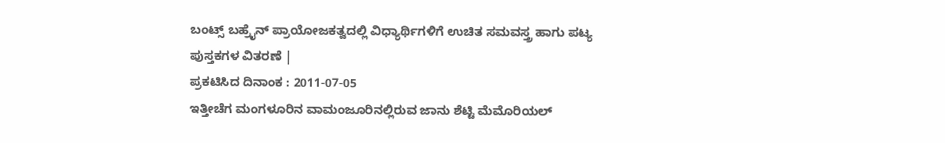ಬಂಟ್ಸ್ ಬಹ್ರೈನ್ ಪ್ರಾಯೋಜಕತ್ವದಲ್ಲಿ ವಿಧ್ಯಾರ್ಥಿಗಳಿಗೆ ಉಚಿತ ಸಮವಸ್ತ್ರ ಹಾಗು ಪಟ್ಯ ಪುಸ್ತಕಗಳ ವಿತರಣೆ |
ಪ್ರಕಟಿಸಿದ ದಿನಾಂಕ : 2011-07-05
ಇತ್ತೀಚೆಗ ಮಂಗಳೂರಿನ ವಾಮಂಜೂರಿನಲ್ಲಿರುವ ಜಾನು ಶೆಟ್ಟಿ ಮೆಮೊರಿಯಲ್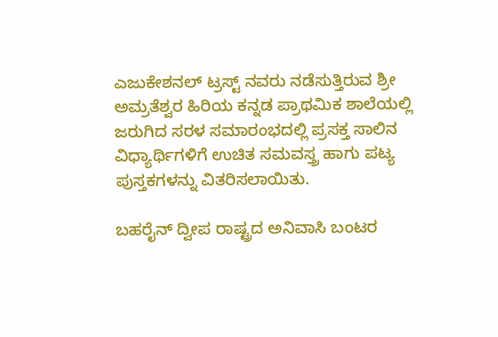ಎಜುಕೇಶನಲ್ ಟ್ರಸ್ಟ್ ನವರು ನಡೆಸುತ್ತಿರುವ ಶ್ರೀ ಅಮ್ರತೆಶ್ವರ ಹಿರಿಯ ಕನ್ನಡ ಪ್ರಾಥಮಿಕ ಶಾಲೆಯಲ್ಲಿ ಜರುಗಿದ ಸರಳ ಸಮಾರಂಭದಲ್ಲಿ ಪ್ರಸಕ್ತ ಸಾಲಿನ ವಿಧ್ಯಾರ್ಥಿಗಳಿಗೆ ಉಚಿತ ಸಮವಸ್ತ್ರ ಹಾಗು ಪಟ್ಯ ಪುಸ್ತಕಗಳನ್ನು ವಿತರಿಸಲಾಯಿತು.

ಬಹರೈನ್ ದ್ವೀಪ ರಾಷ್ಟ್ರದ ಅನಿವಾಸಿ ಬಂಟರ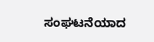ಸಂಘಟನೆಯಾದ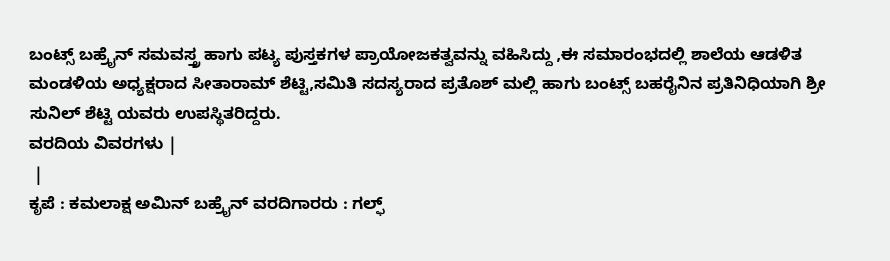ಬಂಟ್ಸ್ ಬಹ್ರೈನ್ ಸಮವಸ್ತ್ರ ಹಾಗು ಪಟ್ಯ ಪುಸ್ತಕಗಳ ಪ್ರಾಯೋಜಕತ್ವವನ್ನು ವಹಿಸಿದ್ದು ,ಈ ಸಮಾರಂಭದಲ್ಲಿ ಶಾಲೆಯ ಆಡಳಿತ ಮಂಡಳಿಯ ಅಧ್ಯಕ್ಷರಾದ ಸೀತಾರಾಮ್ ಶೆಟ್ಟಿ,ಸಮಿತಿ ಸದಸ್ಯರಾದ ಪ್ರತೊಶ್ ಮಲ್ಲಿ ಹಾಗು ಬಂಟ್ಸ್ ಬಹರೈನಿನ ಪ್ರತಿನಿಧಿಯಾಗಿ ಶ್ರೀ ಸುನಿಲ್ ಶೆಟ್ಟಿ ಯವರು ಉಪಸ್ಥಿತರಿದ್ದರು.
ವರದಿಯ ವಿವರಗಳು |
 |
ಕೃಪೆ : ಕಮಲಾಕ್ಷ ಅಮಿನ್ ಬಹ್ರೈನ್ ವರದಿಗಾರರು : ಗಲ್ಫ್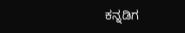ಕನ್ನಡಿಗ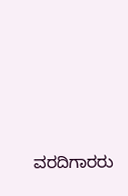ವರದಿಗಾರರು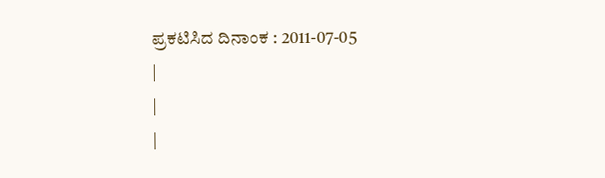ಪ್ರಕಟಿಸಿದ ದಿನಾಂಕ : 2011-07-05
|
|
|